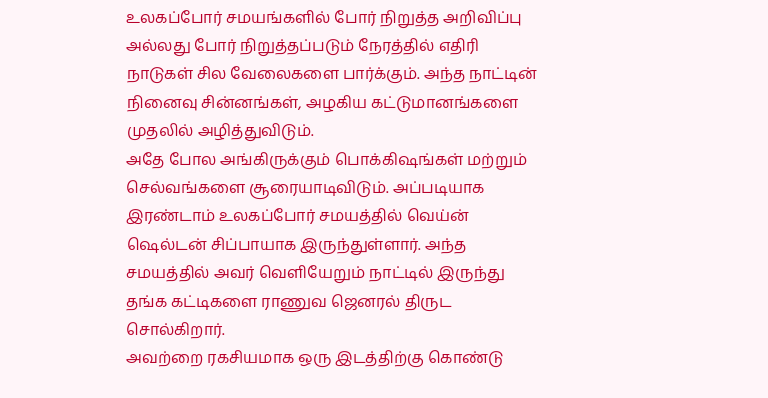உலகப்போர் சமயங்களில் போர் நிறுத்த அறிவிப்பு அல்லது போர் நிறுத்தப்படும் நேரத்தில் எதிரி நாடுகள் சில வேலைகளை பார்க்கும். அந்த நாட்டின் நினைவு சின்னங்கள், அழகிய கட்டுமானங்களை முதலில் அழித்துவிடும்.
அதே போல அங்கிருக்கும் பொக்கிஷங்கள் மற்றும் செல்வங்களை சூரையாடிவிடும். அப்படியாக இரண்டாம் உலகப்போர் சமயத்தில் வெய்ன் ஷெல்டன் சிப்பாயாக இருந்துள்ளார். அந்த சமயத்தில் அவர் வெளியேறும் நாட்டில் இருந்து தங்க கட்டிகளை ராணுவ ஜெனரல் திருட சொல்கிறார்.
அவற்றை ரகசியமாக ஒரு இடத்திற்கு கொண்டு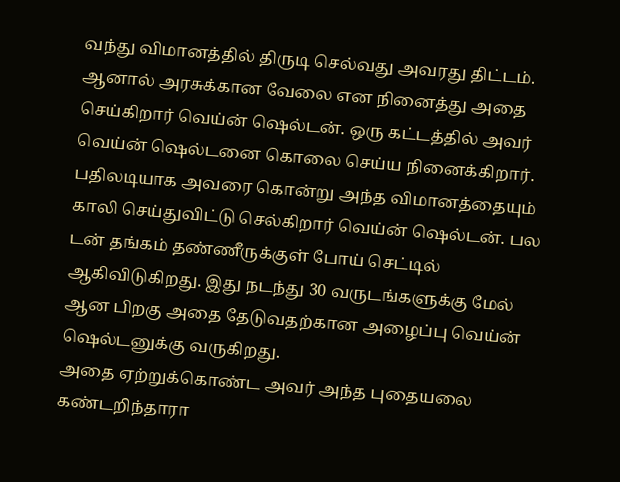வந்து விமானத்தில் திருடி செல்வது அவரது திட்டம். ஆனால் அரசுக்கான வேலை என நினைத்து அதை செய்கிறார் வெய்ன் ஷெல்டன். ஒரு கட்டத்தில் அவர் வெய்ன் ஷெல்டனை கொலை செய்ய நினைக்கிறார்.
பதிலடியாக அவரை கொன்று அந்த விமானத்தையும் காலி செய்துவிட்டு செல்கிறார் வெய்ன் ஷெல்டன். பல டன் தங்கம் தண்ணீருக்குள் போய் செட்டில் ஆகிவிடுகிறது. இது நடந்து 30 வருடங்களுக்கு மேல் ஆன பிறகு அதை தேடுவதற்கான அழைப்பு வெய்ன் ஷெல்டனுக்கு வருகிறது.
அதை ஏற்றுக்கொண்ட அவர் அந்த புதையலை கண்டறிந்தாரா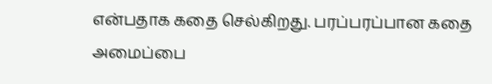என்பதாக கதை செல்கிறது. பரப்பரப்பான கதை அமைப்பை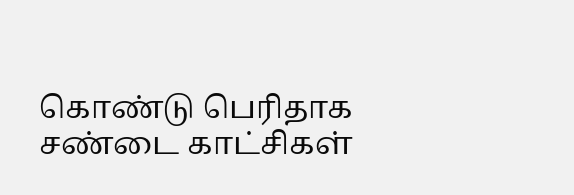கொண்டு பெரிதாக சண்டை காட்சிகள்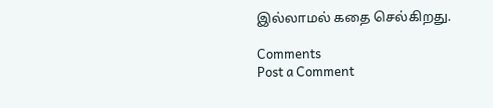இல்லாமல் கதை செல்கிறது.

Comments
Post a Comment